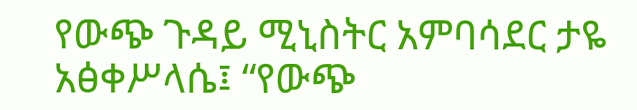የውጭ ጉዳይ ሚኒስትር አምባሳደር ታዬ አፅቀሥላሴ፤ “የውጭ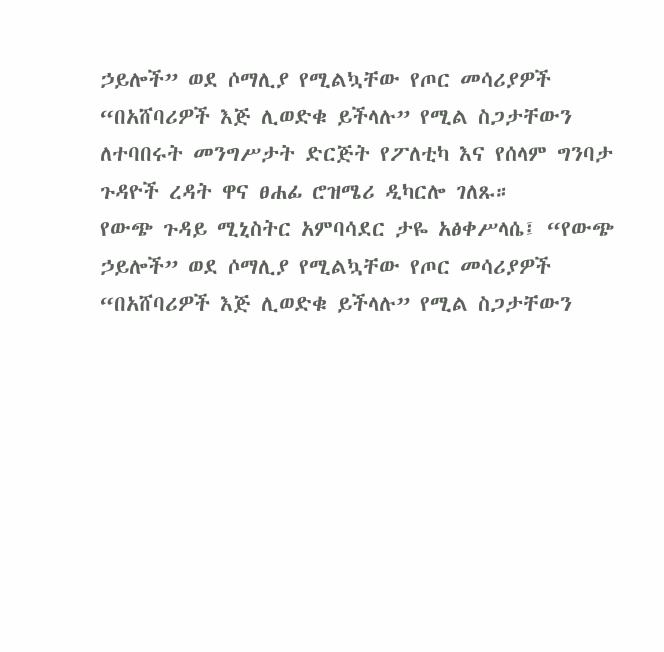ኃይሎች” ወደ ሶማሊያ የሚልኳቸው የጦር መሳሪያዎች “በአሸባሪዎች እጅ ሊወድቁ ይችላሉ” የሚል ስጋታቸውን ለተባበሩት መንግሥታት ድርጅት የፖለቲካ እና የሰላም ግንባታ ጉዳዮች ረዳት ዋና ፀሐፊ ሮዝሜሪ ዲካርሎ ገለጹ።
የውጭ ጉዳይ ሚኒስትር አምባሳደር ታዬ አፅቀሥላሴ፤ “የውጭ ኃይሎች” ወደ ሶማሊያ የሚልኳቸው የጦር መሳሪያዎች “በአሸባሪዎች እጅ ሊወድቁ ይችላሉ” የሚል ስጋታቸውን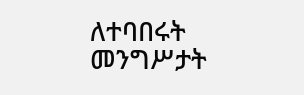ለተባበሩት መንግሥታት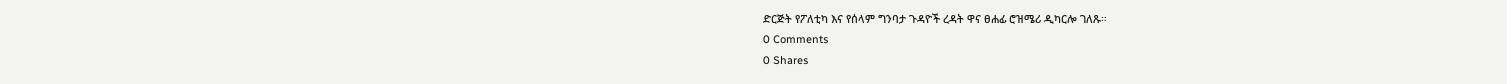ድርጅት የፖለቲካ እና የሰላም ግንባታ ጉዳዮች ረዳት ዋና ፀሐፊ ሮዝሜሪ ዲካርሎ ገለጹ።
0 Comments
0 Shares